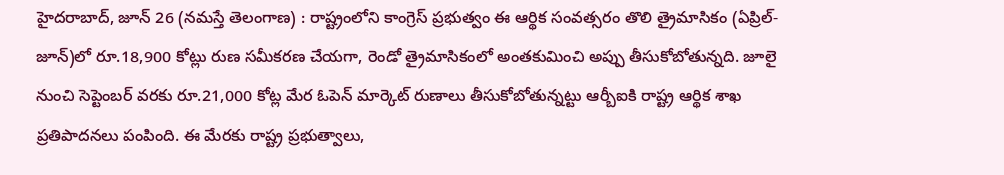హైదరాబాద్, జూన్ 26 (నమస్తే తెలంగాణ) : రాష్ట్రంలోని కాంగ్రెస్ ప్రభుత్వం ఈ ఆర్థిక సంవత్సరం తొలి త్రైమాసికం (ఏప్రిల్-జూన్)లో రూ.18,900 కోట్లు రుణ సమీకరణ చేయగా, రెండో త్రైమాసికంలో అంతకుమించి అప్పు తీసుకోబోతున్నది. జూలై నుంచి సెప్టెంబర్ వరకు రూ.21,000 కోట్ల మేర ఓపెన్ మార్కెట్ రుణాలు తీసుకోబోతున్నట్టు ఆర్బీఐకి రాష్ట్ర ఆర్థిక శాఖ ప్రతిపాదనలు పంపింది. ఈ మేరకు రాష్ట్ర ప్రభుత్వాలు,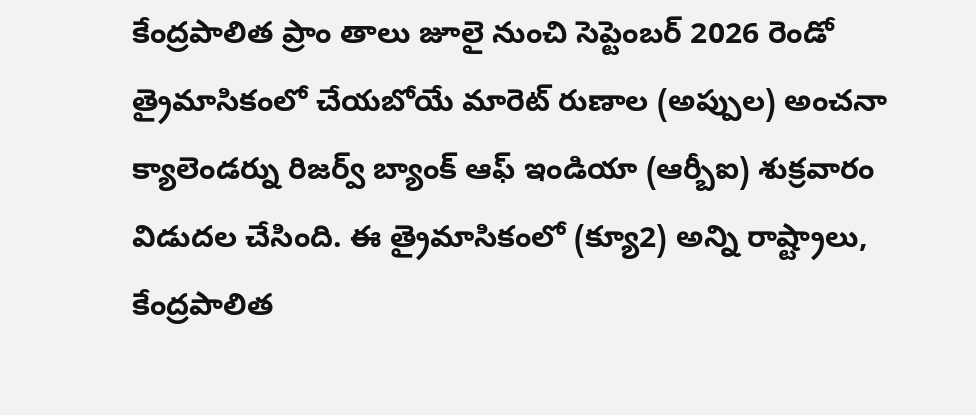కేంద్రపాలిత ప్రాం తాలు జూలై నుంచి సెప్టెంబర్ 2026 రెండో త్రైమాసికంలో చేయబోయే మారెట్ రుణాల (అప్పుల) అంచనా క్యాలెండర్ను రిజర్వ్ బ్యాంక్ ఆఫ్ ఇండియా (ఆర్బీఐ) శుక్రవారం విడుదల చేసింది. ఈ త్రైమాసికంలో (క్యూ2) అన్ని రాష్ట్రాలు, కేంద్రపాలిత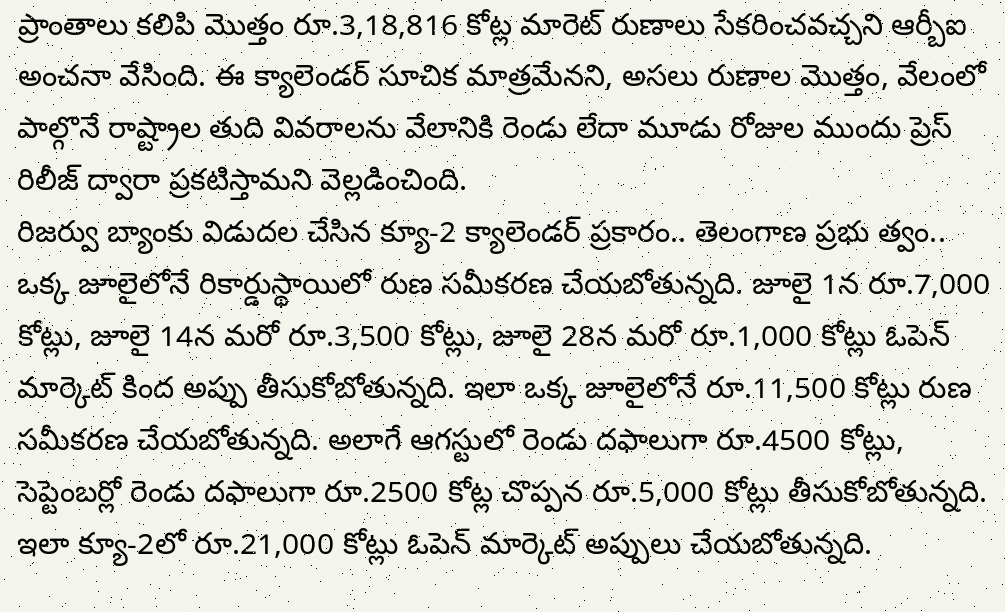ప్రాంతాలు కలిపి మొత్తం రూ.3,18,816 కోట్ల మారెట్ రుణాలు సేకరించవచ్చని ఆర్బీఐ అంచనా వేసింది. ఈ క్యాలెండర్ సూచిక మాత్రమేనని, అసలు రుణాల మొత్తం, వేలంలో పాల్గొనే రాష్ట్రాల తుది వివరాలను వేలానికి రెండు లేదా మూడు రోజుల ముందు ప్రెస్ రిలీజ్ ద్వారా ప్రకటిస్తామని వెల్లడించింది.
రిజర్వు బ్యాంకు విడుదల చేసిన క్యూ-2 క్యాలెండర్ ప్రకారం.. తెలంగాణ ప్రభు త్వం.. ఒక్క జూలైలోనే రికార్డుస్థాయిలో రుణ సమీకరణ చేయబోతున్నది. జూలై 1న రూ.7,000 కోట్లు, జూలై 14న మరో రూ.3,500 కోట్లు, జూలై 28న మరో రూ.1,000 కోట్లు ఓపెన్ మార్కెట్ కింద అప్పు తీసుకోబోతున్నది. ఇలా ఒక్క జూలైలోనే రూ.11,500 కోట్లు రుణ సమీకరణ చేయబోతున్నది. అలాగే ఆగస్టులో రెండు దఫాలుగా రూ.4500 కోట్లు, సెప్టెంబర్లో రెండు దఫాలుగా రూ.2500 కోట్ల చొప్పన రూ.5,000 కోట్లు తీసుకోబోతున్నది. ఇలా క్యూ-2లో రూ.21,000 కోట్లు ఓపెన్ మార్కెట్ అప్పులు చేయబోతున్నది.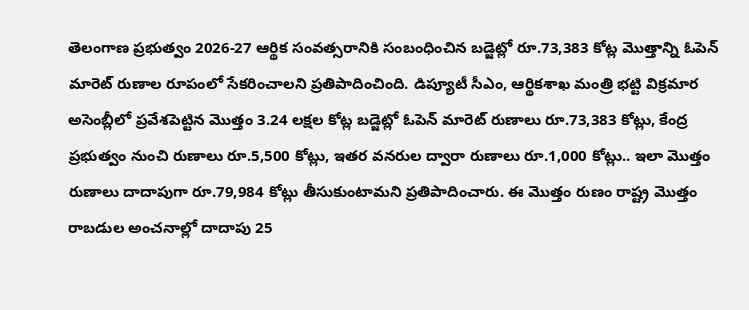తెలంగాణ ప్రభుత్వం 2026-27 ఆర్థిక సంవత్సరానికి సంబంధించిన బడ్జెట్లో రూ.73,383 కోట్ల మొత్తాన్ని ఓపెన్ మారెట్ రుణాల రూపంలో సేకరించాలని ప్రతిపాదించింది. డిప్యూటీ సీఎం, ఆర్థికశాఖ మంత్రి భట్టి విక్రమార అసెంబ్లీలో ప్రవేశపెట్టిన మొత్తం 3.24 లక్షల కోట్ల బడ్జెట్లో ఓపెన్ మారెట్ రుణాలు రూ.73,383 కోట్లు, కేంద్ర ప్రభుత్వం నుంచి రుణాలు రూ.5,500 కోట్లు, ఇతర వనరుల ద్వారా రుణాలు రూ.1,000 కోట్లు.. ఇలా మొత్తం రుణాలు దాదాపుగా రూ.79,984 కోట్లు తీసుకుంటామని ప్రతిపాదించారు. ఈ మొత్తం రుణం రాష్ట్ర మొత్తం రాబడుల అంచనాల్లో దాదాపు 25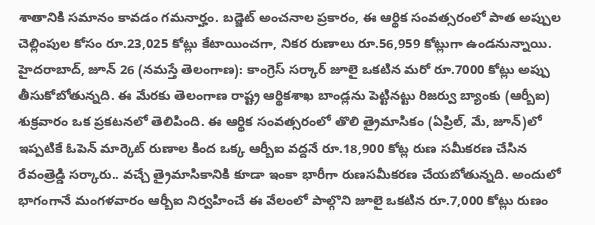శాతానికి సమానం కావడం గమనార్హం. బడ్జెట్ అంచనాల ప్రకారం, ఈ ఆర్థిక సంవత్సరంలో పాత అప్పుల చెల్లింపుల కోసం రూ.23,025 కోట్లు కేటాయించగా, నికర రుణాలు రూ.56,959 కోట్లుగా ఉండనున్నాయి.
హైదరాబాద్, జూన్ 26 (నమస్తే తెలంగాణ): కాంగ్రెస్ సర్కార్ జూలై ఒకటిన మరో రూ.7000 కోట్లు అప్పు తీసుకోబోతున్నది. ఈ మేరకు తెలంగాణ రాష్ట్ర ఆర్థికశాఖ బాండ్లను పెట్టినట్టు రిజర్వు బ్యాంకు (ఆర్బీఐ) శుక్రవారం ఒక ప్రకటనలో తెలిపింది. ఈ ఆర్థిక సంవత్సరంలో తొలి త్రైమాసికం (ఏప్రిల్, మే, జూన్)లో ఇప్పటికే ఓపెన్ మార్కెట్ రుణాల కింద ఒక్క ఆర్బీఐ వద్దనే రూ.18,900 కోట్ల రుణ సమీకరణ చేసిన రేవంత్రెడ్డి సర్కారు.. వచ్చే త్రైమాసికానికి కూడా ఇంకా భారీగా రుణసమీకరణ చేయబోతున్నది. అందులో భాగంగానే మంగళవారం ఆర్బీఐ నిర్వహించే ఈ వేలంలో పాల్గొని జూలై ఒకటిన రూ.7,000 కోట్లు రుణం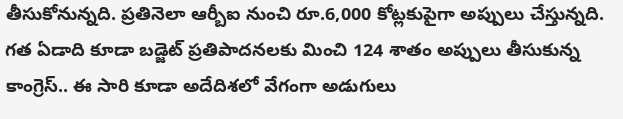తీసుకోనున్నది. ప్రతినెలా ఆర్బీఐ నుంచి రూ.6,000 కోట్లకుపైగా అప్పులు చేస్తున్నది. గత ఏడాది కూడా బడ్జెట్ ప్రతిపాదనలకు మించి 124 శాతం అప్పులు తీసుకున్న కాంగ్రెస్.. ఈ సారి కూడా అదేదిశలో వేగంగా అడుగులు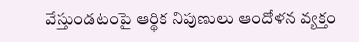వేస్తుండటంపై ఆర్థిక నిపుణులు ఆందోళన వ్యక్తం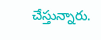చేస్తున్నారు.